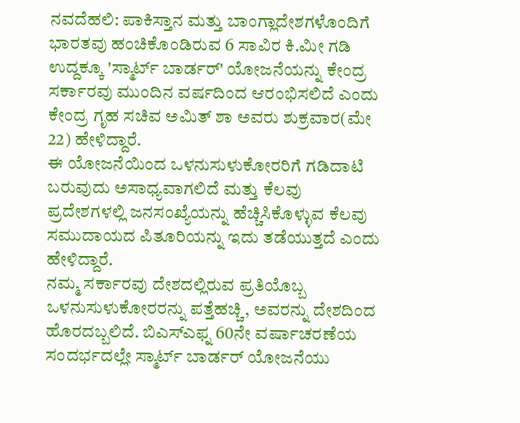ನವದೆಹಲಿ: ಪಾಕಿಸ್ತಾನ ಮತ್ತು ಬಾಂಗ್ಲಾದೇಶಗಳೊಂದಿಗೆ ಭಾರತವು ಹಂಚಿಕೊಂಡಿರುವ 6 ಸಾವಿರ ಕಿ.ಮೀ ಗಡಿ ಉದ್ದಕ್ಕೂ 'ಸ್ಮಾರ್ಟ್ ಬಾರ್ಡರ್' ಯೋಜನೆಯನ್ನು ಕೇಂದ್ರ ಸರ್ಕಾರವು ಮುಂದಿನ ವರ್ಷದಿಂದ ಆರಂಭಿಸಲಿದೆ ಎಂದು ಕೇಂದ್ರ ಗೃಹ ಸಚಿವ ಅಮಿತ್ ಶಾ ಅವರು ಶುಕ್ರವಾರ(ಮೇ 22) ಹೇಳಿದ್ದಾರೆ.
ಈ ಯೋಜನೆಯಿಂದ ಒಳನುಸುಳುಕೋರರಿಗೆ ಗಡಿದಾಟಿ ಬರುವುದು ಅಸಾಧ್ಯವಾಗಲಿದೆ ಮತ್ತು ಕೆಲವು ಪ್ರದೇಶಗಳಲ್ಲಿ ಜನಸಂಖ್ಯೆಯನ್ನು ಹೆಚ್ಚಿಸಿಕೊಳ್ಳುವ ಕೆಲವು ಸಮುದಾಯದ ಪಿತೂರಿಯನ್ನು ಇದು ತಡೆಯುತ್ತದೆ ಎಂದು ಹೇಳಿದ್ದಾರೆ.
ನಮ್ಮ ಸರ್ಕಾರವು ದೇಶದಲ್ಲಿರುವ ಪ್ರತಿಯೊಬ್ಬ ಒಳನುಸುಳುಕೋರರನ್ನು ಪತ್ತೆಹಚ್ಚಿ, ಅವರನ್ನು ದೇಶದಿಂದ ಹೊರದಬ್ಬಲಿದೆ. ಬಿಎಸ್ಎಫ್ನ 60ನೇ ವರ್ಷಾಚರಣೆಯ ಸಂದರ್ಭದಲ್ಲೇ ಸ್ಮಾರ್ಟ್ ಬಾರ್ಡರ್ ಯೋಜನೆಯು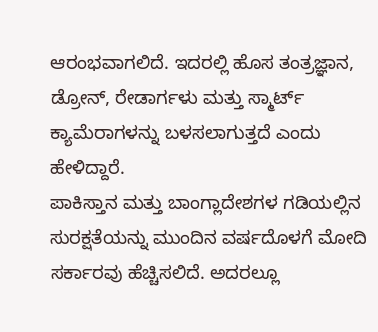ಆರಂಭವಾಗಲಿದೆ. ಇದರಲ್ಲಿ ಹೊಸ ತಂತ್ರಜ್ಞಾನ, ಡ್ರೋನ್, ರೇಡಾರ್ಗಳು ಮತ್ತು ಸ್ಮಾರ್ಟ್ ಕ್ಯಾಮೆರಾಗಳನ್ನು ಬಳಸಲಾಗುತ್ತದೆ ಎಂದು ಹೇಳಿದ್ದಾರೆ.
ಪಾಕಿಸ್ತಾನ ಮತ್ತು ಬಾಂಗ್ಲಾದೇಶಗಳ ಗಡಿಯಲ್ಲಿನ ಸುರಕ್ಷತೆಯನ್ನು ಮುಂದಿನ ವರ್ಷದೊಳಗೆ ಮೋದಿ ಸರ್ಕಾರವು ಹೆಚ್ಚಿಸಲಿದೆ. ಅದರಲ್ಲೂ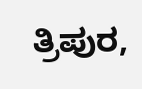ತ್ರಿಪುರ,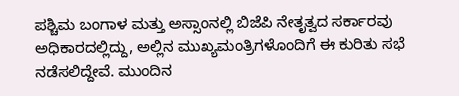ಪಶ್ಚಿಮ ಬಂಗಾಳ ಮತ್ತು ಅಸ್ಸಾಂನಲ್ಲಿ ಬಿಜೆಪಿ ನೇತೃತ್ವದ ಸರ್ಕಾರವು ಅಧಿಕಾರದಲ್ಲಿದ್ದು, ಅಲ್ಲಿನ ಮುಖ್ಯಮಂತ್ರಿಗಳೊಂದಿಗೆ ಈ ಕುರಿತು ಸಭೆ ನಡೆಸಲಿದ್ದೇವೆ. ಮುಂದಿನ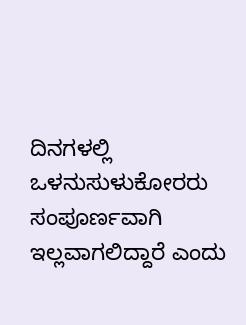ದಿನಗಳಲ್ಲಿ ಒಳನುಸುಳುಕೋರರು ಸಂಪೂರ್ಣವಾಗಿ ಇಲ್ಲವಾಗಲಿದ್ದಾರೆ ಎಂದು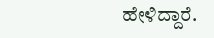ಹೇಳಿದ್ದಾರೆ.